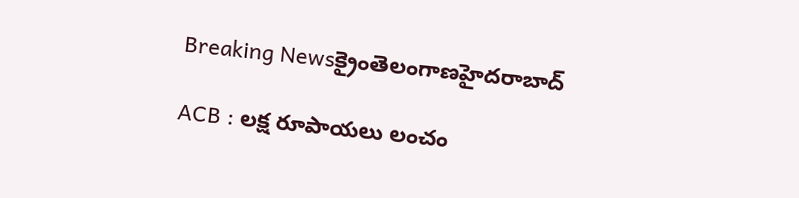Breaking Newsక్రైంతెలంగాణహైదరాబాద్

ACB : లక్ష రూపాయలు లంచం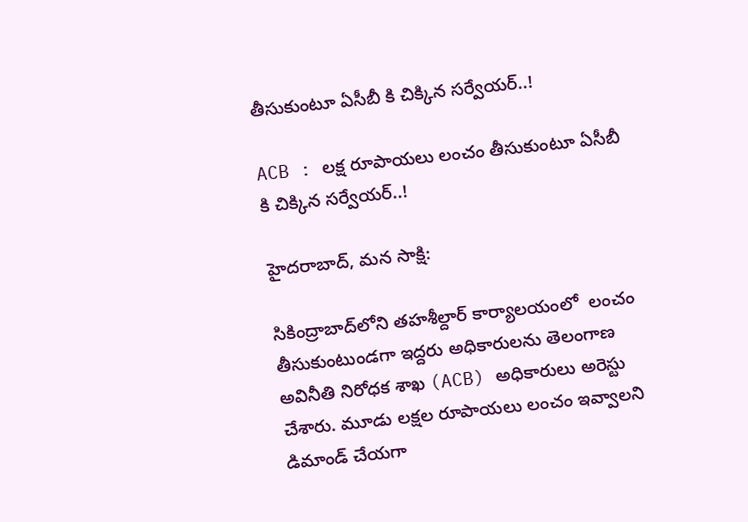తీసుకుంటూ ఏసీబీ కి చిక్కిన సర్వేయర్..!

ACB : లక్ష రూపాయలు లంచం తీసుకుంటూ ఏసీబీ కి చిక్కిన సర్వేయర్..!

హైదరాబాద్, మన సాక్షి:

సికింద్రాబాద్‌లోని తహశీల్దార్ కార్యాలయంలో  లంచం తీసుకుంటుండగా ఇద్దరు అధికారులను తెలంగాణ అవినీతి నిరోధక శాఖ (ACB) అధికారులు అరెస్టు చేశారు. మూడు లక్షల రూపాయలు లంచం ఇవ్వాలని డిమాండ్ చేయగా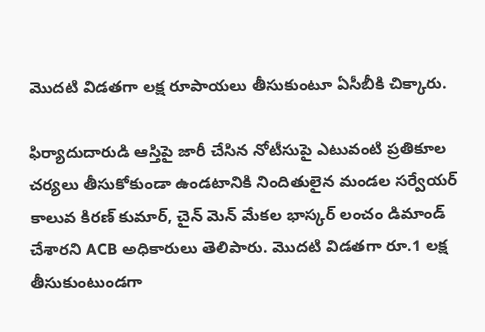మొదటి విడతగా లక్ష రూపాయలు తీసుకుంటూ ఏసీబీకి చిక్కారు.

ఫిర్యాదుదారుడి ఆస్తిపై జారీ చేసిన నోటీసుపై ఎటువంటి ప్రతికూల చర్యలు తీసుకోకుండా ఉండటానికి నిందితులైన మండల సర్వేయర్ కాలువ కిరణ్ కుమార్, చైన్ మెన్ మేకల భాస్కర్ లంచం డిమాండ్ చేశారని ACB అధికారులు తెలిపారు. మొదటి విడతగా రూ.1 లక్ష తీసుకుంటుండగా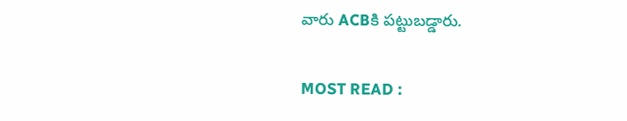వారు ACBకి పట్టుబడ్డారు.

MOST READ :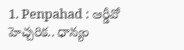1. Penpahad : ఆర్డీవో హెచ్చరిక.. ధాన్యం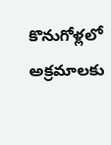కొనుగోళ్లలో అక్రమాలకు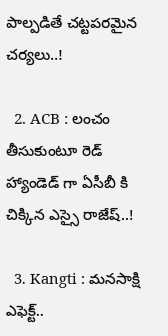పాల్పడితే చట్టపరమైన చర్యలు..!

  2. ACB : లంచం తీసుకుంటూ రెడ్ హ్యాండెడ్ గా ఏసీబీ కి చిక్కిన ఎస్సై రాజేష్..!

  3. Kangti : మనసాక్షి ఎఫెక్ట్..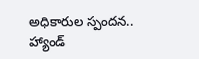అధికారుల స్పందన.. హ్యాండ్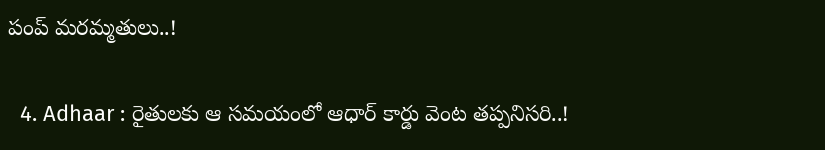పంప్ మరమ్మతులు..!

  4. Adhaar : రైతులకు ఆ సమయంలో ఆధార్ కార్డు వెంట తప్పనిసరి..!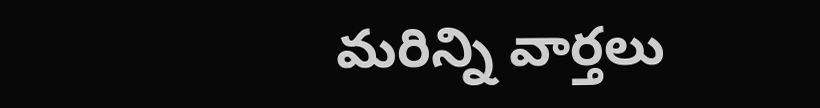మరిన్ని వార్తలు